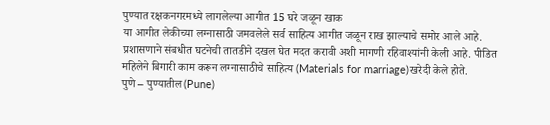पुण्यात रक्षकनगरमध्ये लागलेल्या आगीत 15 घरे जळून खाक
या आगीत लेकीच्या लग्नासाठी जमवलेले सर्व साहित्य आगीत जळून राख झाल्याचे समोर आले आहे. प्रशासणाने संबधीत घटनेची तातडीने दखल घेत मदत करावी अशी मागणी रहिवाश्यांनी केली आहे. पीडित महिलेने बिगारी काम करून लग्नासाठीचे साहित्य (Materials for marriage)खरेदी केले होते.
पुणे – पुण्यातील(Pune)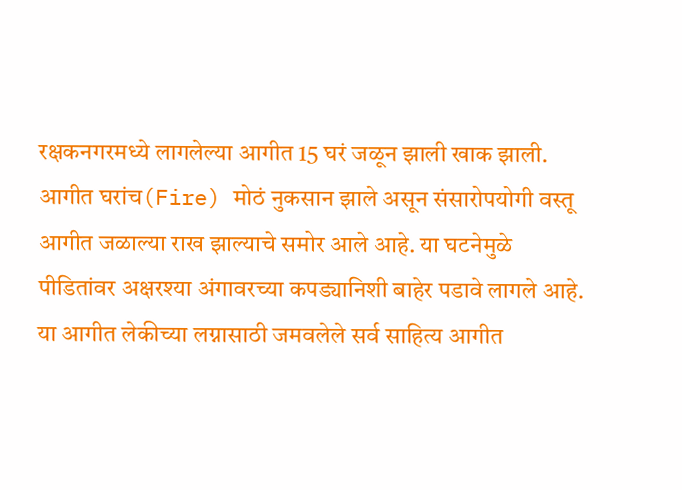रक्षकनगरमध्ये लागलेल्या आगीत 15 घरं जळून झाली खाक झाली. आगीत घरांच(Fire) मोठं नुकसान झाले असून संसारोपयोगी वस्तू आगीत जळाल्या राख झाल्याचे समोर आले आहे. या घटनेमुळे पीडितांवर अक्षरश्या अंगावरच्या कपड्यानिशी बाहेर पडावे लागले आहे. या आगीत लेकीच्या लग्नासाठी जमवलेले सर्व साहित्य आगीत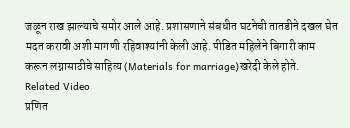जळून राख झाल्याचे समोर आले आहे. प्रशासणाने संबधीत घटनेची तातडीने दखल घेत मदत करावी अशी मागणी रहिवाश्यांनी केली आहे. पीडित महिलेने बिगारी काम करून लग्नासाठीचे साहित्य (Materials for marriage)खरेदी केले होते.
Related Video
प्रणित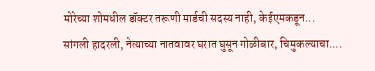मोरेच्या शोमधील डॉक्टर तरूणी मार्डची सदस्य नाही, केईएमकडून...
सांगली हादरली, नेत्याच्या नातवावर घरात घुसून गोळीबार, चिमुकल्याचा....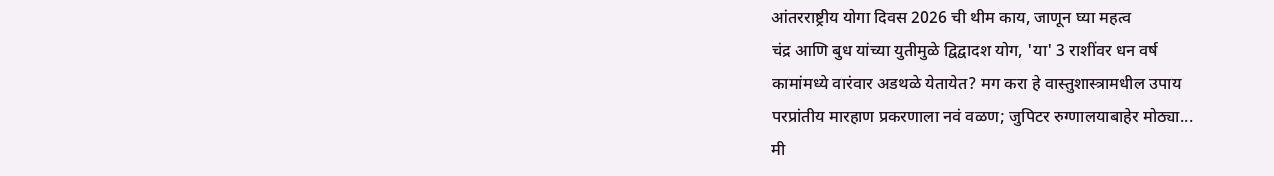आंतरराष्ट्रीय योगा दिवस 2026 ची थीम काय, जाणून घ्या महत्व
चंद्र आणि बुध यांच्या युतीमुळे द्विद्वादश योग, 'या' 3 राशींवर धन वर्ष
कामांमध्ये वारंवार अडथळे येतायेत? मग करा हे वास्तुशास्त्रामधील उपाय
परप्रांतीय मारहाण प्रकरणाला नवं वळण; जुपिटर रुग्णालयाबाहेर मोठ्या...
मी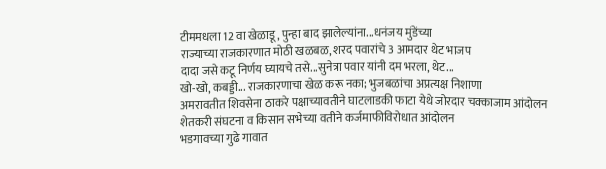टीममधला 12 वा खेळाडू, पुन्हा बाद झालेल्यांना...धनंजय मुंडेंच्या
राज्याच्या राजकारणात मोठी खळबळ, शरद पवारांचे 3 आमदार थेट भाजप
दादा जसे कटू निर्णय घ्यायचे तसे...सुनेत्रा पवार यांनी दम भरला, थेट...
खो-खो, कबड्डी... राजकारणाचा खेळ करू नका; भुजबळांचा अप्रत्यक्ष निशाणा
अमरावतीत शिवसेना ठाकरे पक्षाच्यावतीने घाटलाडकी फाटा येथे जोरदार चक्काजाम आंदोलन
शेतकरी संघटना व किसान सभेच्या वतीने कर्जमाफीविरोधात आंदोलन
भडगावच्या गुढे गावात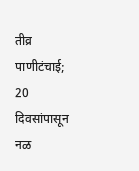तीव्र पाणीटंचाई; 20 दिवसांपासून नळ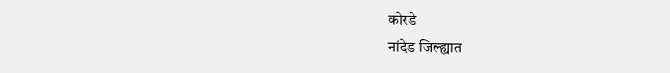कोरडे
नांदेड जिल्ह्यात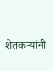शेतकऱ्यांनी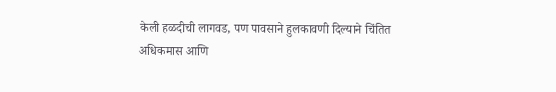केली हळदीची लागवड, पण पावसाने हुलकावणी दिल्याने चिंतित
अधिकमास आणि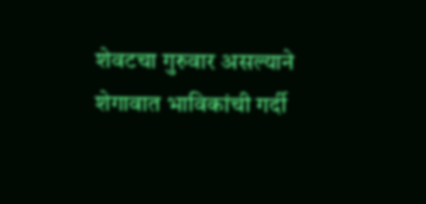शेवटचा गुरुवार असल्याने शेगावात भाविकांची गर्दी